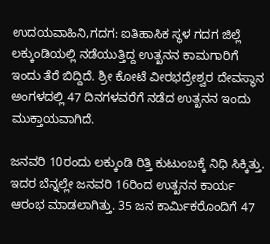ಉದಯವಾಹಿನಿ,ಗದಗ: ಐತಿಹಾಸಿಕ ಸ್ಥಳ ಗದಗ ಜಿಲ್ಲೆ ಲಕ್ಕುಂಡಿಯಲ್ಲಿ ನಡೆಯುತ್ತಿದ್ದ ಉತ್ಖನನ ಕಾಮಗಾರಿಗೆ ಇಂದು ತೆರೆ ಬಿದ್ದಿದೆ. ಶ್ರೀ ಕೋಟೆ ವೀರಭದ್ರೇಶ್ವರ ದೇವಸ್ಥಾನ ಅಂಗಳದಲ್ಲಿ 47 ದಿನಗಳವರೆಗೆ ನಡೆದ ಉತ್ಖನನ ಇಂದು ಮುಕ್ತಾಯವಾಗಿದೆ.

ಜನವರಿ 10ರಂದು ಲಕ್ಕುಂಡಿ ರಿತ್ತಿ ಕುಟುಂಬಕ್ಕೆ ನಿಧಿ ಸಿಕ್ಕಿತ್ತು. ಇದರ ಬೆನ್ನಲ್ಲೇ ಜನವರಿ 16ರಿಂದ ಉತ್ಖನನ ಕಾರ್ಯ ಆರಂಭ ಮಾಡಲಾಗಿತ್ತು. 35 ಜನ ಕಾರ್ಮಿಕರೊಂದಿಗೆ 47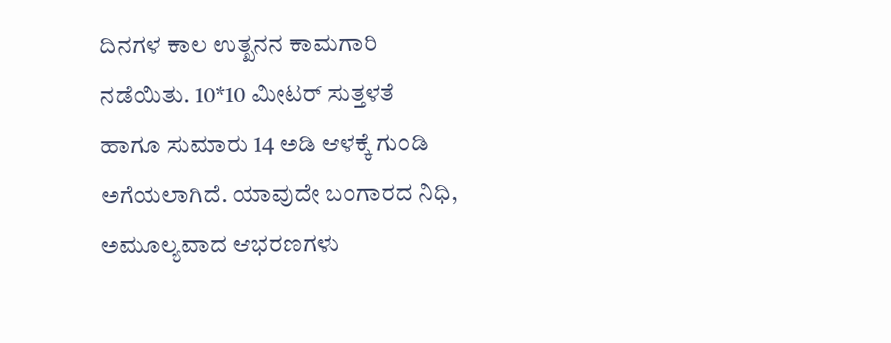ದಿನಗಳ ಕಾಲ ಉತ್ಖನನ ಕಾಮಗಾರಿ ನಡೆಯಿತು. 10*10 ಮೀಟರ್ ಸುತ್ತಳತೆ ಹಾಗೂ ಸುಮಾರು 14 ಅಡಿ ಆಳಕ್ಕೆ ಗುಂಡಿ ಅಗೆಯಲಾಗಿದೆ. ಯಾವುದೇ ಬಂಗಾರದ ನಿಧಿ, ಅಮೂಲ್ಯವಾದ ಆಭರಣಗಳು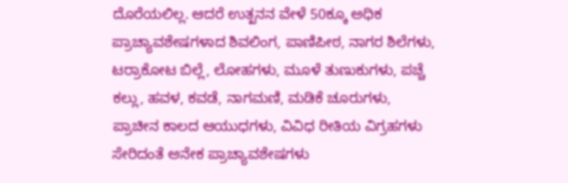ದೊರೆಯಲಿಲ್ಲ. ಆದರೆ ಉತ್ಖನನ ವೇಳೆ 50ಕ್ಕೂ ಅಧಿಕ ಪ್ರಾಚ್ಯಾವಶೇಷಗಳಾದ ಶಿವಲಿಂಗ, ಪಾಣಿಪೀಠ, ನಾಗರ ಶಿಲೆಗಳು, ಟರ‍್ರಾಕೋಟ ಬಿಲ್ಲೆ, ಲೋಹಗಳು, ಮೂಳೆ ತುಣುಕುಗಳು, ಪಚ್ಚೆ ಕಲ್ಲು, ಹವಳ, ಕವಡೆ, ನಾಗಮಣಿ, ಮಡಿಕೆ ಚೂರುಗಳು, ಪ್ರಾಚೀನ ಕಾಲದ ಆಯುಧಗಳು, ವಿವಿಧ ರೀತಿಯ ವಿಗ್ರಹಗಳು ಸೇರಿದಂತೆ ಅನೇಕ ಪ್ರಾಚ್ಯಾವಶೇಷಗಳು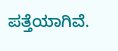ಪತ್ತೆಯಾಗಿವೆ.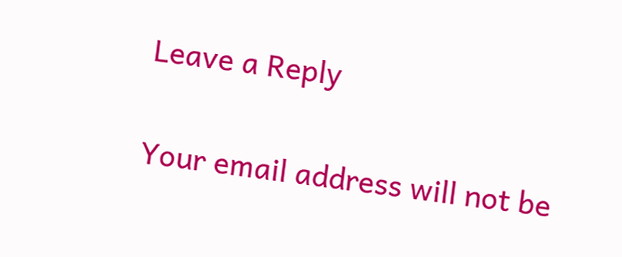Leave a Reply

Your email address will not be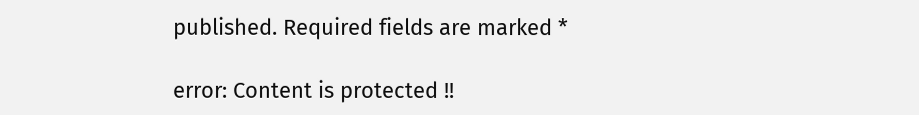published. Required fields are marked *

error: Content is protected !!